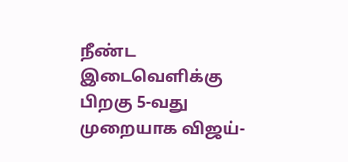நீண்ட இடைவெளிக்கு பிறகு 5-வது முறையாக விஜய்-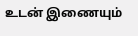உடன் இணையும்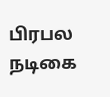பிரபல நடிகை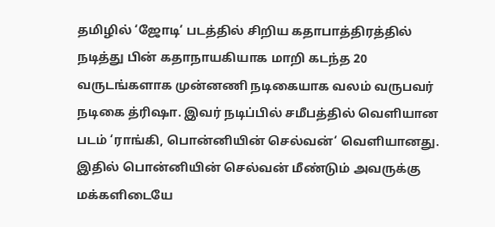தமிழில் ‘ஜோடி‘ படத்தில் சிறிய கதாபாத்திரத்தில் நடித்து பின் கதாநாயகியாக மாறி கடந்த 20 வருடங்களாக முன்னணி நடிகையாக வலம் வருபவர் நடிகை த்ரிஷா. இவர் நடிப்பில் சமீபத்தில் வெளியான படம் ‘ராங்கி, பொன்னியின் செல்வன்‘ வெளியானது. இதில் பொன்னியின் செல்வன் மீண்டும் அவருக்கு மக்களிடையே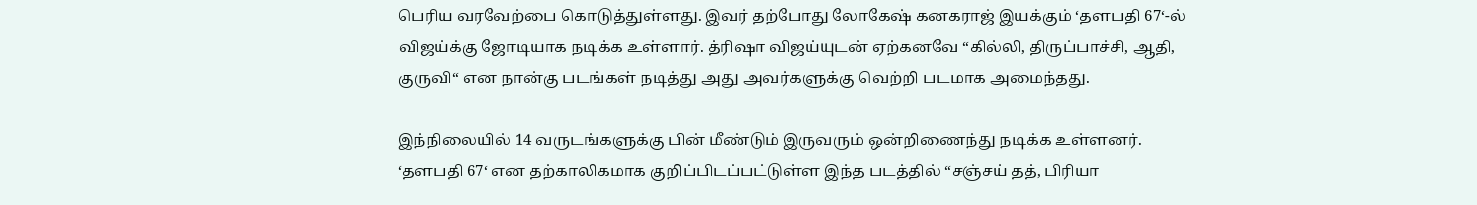பெரிய வரவேற்பை கொடுத்துள்ளது. இவர் தற்போது லோகேஷ் கனகராஜ் இயக்கும் ‘தளபதி 67‘-ல் விஜய்க்கு ஜோடியாக நடிக்க உள்ளார். த்ரிஷா விஜய்யுடன் ஏற்கனவே “கில்லி, திருப்பாச்சி, ஆதி, குருவி“ என நான்கு படங்கள் நடித்து அது அவர்களுக்கு வெற்றி படமாக அமைந்தது.

இந்நிலையில் 14 வருடங்களுக்கு பின் மீண்டும் இருவரும் ஒன்றிணைந்து நடிக்க உள்ளனர். ‘தளபதி 67‘ என தற்காலிகமாக குறிப்பிடப்பட்டுள்ள இந்த படத்தில் “சஞ்சய் தத், பிரியா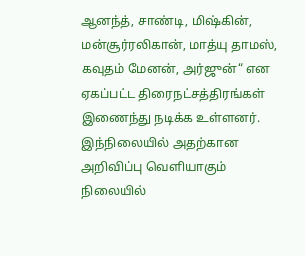ஆனந்த், சாண்டி, மிஷ்கின், மன்சூர்ரலிகான், மாத்யு தாமஸ், கவுதம் மேனன், அர்ஜுன்“ என ஏகப்பட்ட திரைநட்சத்திரங்கள் இணைந்து நடிக்க உள்ளனர். இந்நிலையில் அதற்கான அறிவிப்பு வெளியாகும் நிலையில்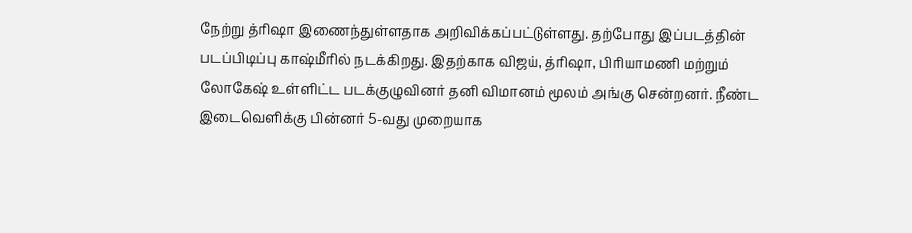நேற்று த்ரிஷா இணைந்துள்ளதாக அறிவிக்கப்பட்டுள்ளது. தற்போது இப்படத்தின் படப்பிடிப்பு காஷ்மீரில் நடக்கிறது. இதற்காக விஜய், த்ரிஷா, பிரியாமணி மற்றும் லோகேஷ் உள்ளிட்ட படக்குழுவினர் தனி விமானம் மூலம் அங்கு சென்றனர். நீண்ட இடைவெளிக்கு பின்னர் 5-வது முறையாக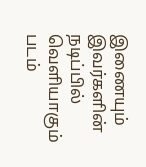இணையும் இவர்களின் நடிப்பில் வெளியாகும் படம்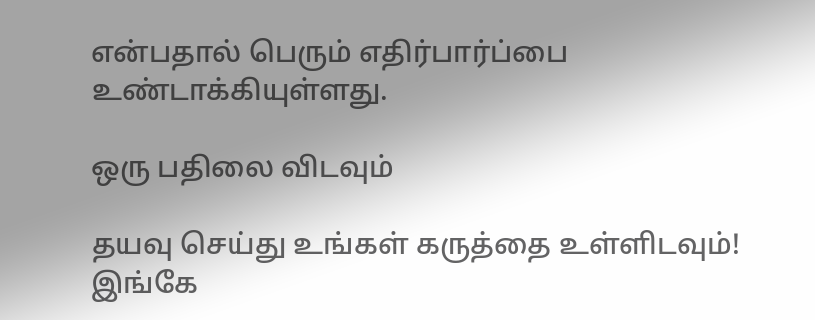என்பதால் பெரும் எதிர்பார்ப்பை உண்டாக்கியுள்ளது.

ஒரு பதிலை விடவும்

தயவு செய்து உங்கள் கருத்தை உள்ளிடவும்!
இங்கே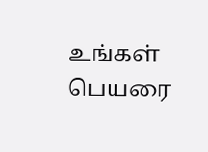உங்கள் பெயரை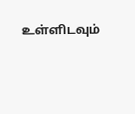உள்ளிடவும்